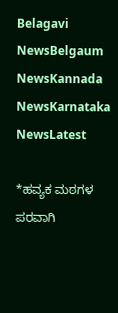Belagavi NewsBelgaum NewsKannada NewsKarnataka NewsLatest

*ಹವ್ಯಕ ಮಠಗಳ ಪರವಾಗಿ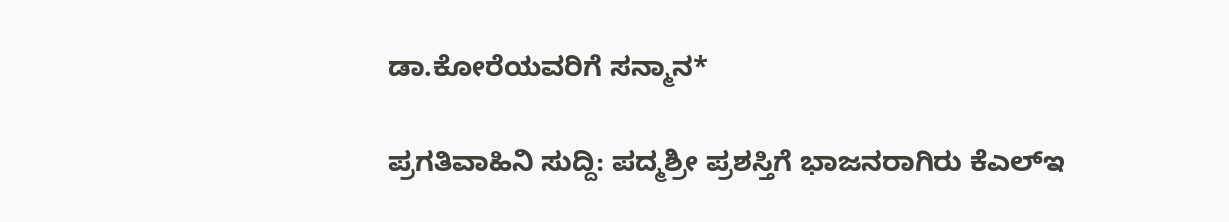ಡಾ.ಕೋರೆಯವರಿಗೆ ಸನ್ಮಾನ*

ಪ್ರಗತಿವಾಹಿನಿ ಸುದ್ದಿ: ಪದ್ಮಶ್ರೀ ಪ್ರಶಸ್ತಿಗೆ ಭಾಜನರಾಗಿರು ಕೆಎಲ್ಇ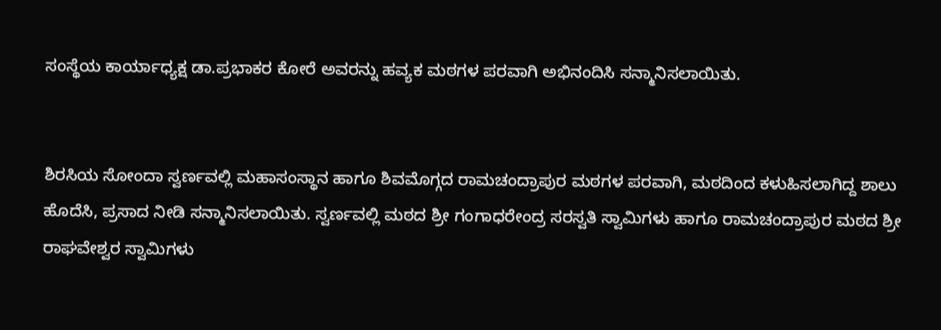ಸಂಸ್ಥೆಯ ಕಾರ್ಯಾಧ್ಯಕ್ಷ ಡಾ.ಪ್ರಭಾಕರ ಕೋರೆ ಅವರನ್ನು ಹವ್ಯಕ ಮಠಗಳ ಪರವಾಗಿ ಅಭಿನಂದಿಸಿ ಸನ್ಮಾನಿಸಲಾಯಿತು.


ಶಿರಸಿಯ ಸೋಂದಾ ಸ್ವರ್ಣವಲ್ಲಿ ಮಹಾಸಂಸ್ಥಾನ ಹಾಗೂ ಶಿವಮೊಗ್ಗದ ರಾಮಚಂದ್ರಾಪುರ ಮಠಗಳ ಪರವಾಗಿ, ಮಠದಿಂದ ಕಳುಹಿಸಲಾಗಿದ್ದ ಶಾಲು ಹೊದೆಸಿ, ಪ್ರಸಾದ ನೀಡಿ ಸನ್ಮಾನಿಸಲಾಯಿತು. ಸ್ವರ್ಣವಲ್ಲಿ ಮಠದ ಶ್ರೀ ಗಂಗಾಧರೇಂದ್ರ ಸರಸ್ವತಿ ಸ್ವಾಮಿಗಳು ಹಾಗೂ ರಾಮಚಂದ್ರಾಪುರ ಮಠದ ಶ್ರೀ ರಾಘವೇಶ್ವರ ಸ್ವಾಮಿಗಳು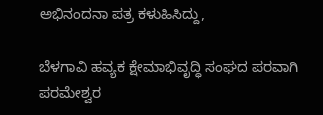ಅಭಿನಂದನಾ ಪತ್ರ ಕಳುಹಿಸಿದ್ದು,

ಬೆಳಗಾವಿ ಹವ್ಯಕ ಕ್ಷೇಮಾಭಿವೃದ್ಧಿ ಸಂಘದ ಪರವಾಗಿ ಪರಮೇಶ್ವರ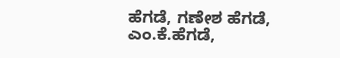ಹೆಗಡೆ, ಗಣೇಶ ಹೆಗಡೆ, ಎಂ.ಕೆ.ಹೆಗಡೆ,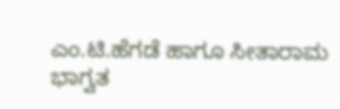ಎಂ.ಟಿ.ಹೆಗಡೆ ಹಾಗೂ ಸೀತಾರಾಮ ಭಾಗ್ವತ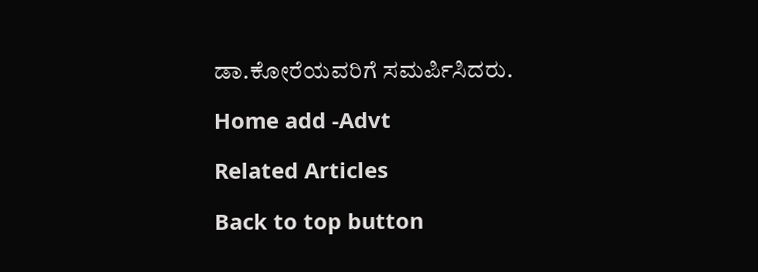ಡಾ.ಕೋರೆಯವರಿಗೆ ಸಮರ್ಪಿಸಿದರು.

Home add -Advt

Related Articles

Back to top button